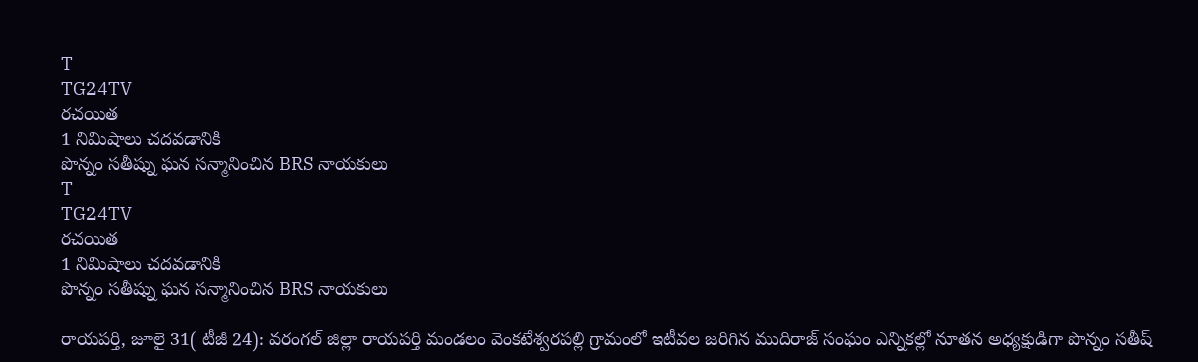T
TG24TV
రచయిత
1 నిమిషాలు చదవడానికి
పొన్నం సతీష్ను ఘన సన్మానించిన BRS నాయకులు
T
TG24TV
రచయిత
1 నిమిషాలు చదవడానికి
పొన్నం సతీష్ను ఘన సన్మానించిన BRS నాయకులు

రాయపర్తి, జూలై 31( టీజీ 24): వరంగల్ జిల్లా రాయపర్తి మండలం వెంకటేశ్వరపల్లి గ్రామంలో ఇటీవల జరిగిన ముదిరాజ్ సంఘం ఎన్నికల్లో నూతన అధ్యక్షుడిగా పొన్నం సతీష్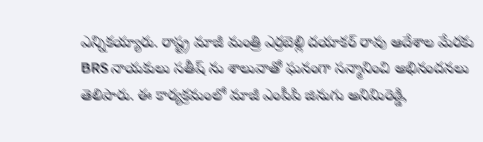ఎన్నికయ్యారు. రాష్ట్ర మాజీ మంత్రి ఎర్రబెల్లి దయాకర్ రావు ఆదేశాల మేరకు BRS నాయకులు సతీష్ ను శాలువాతో ఘనంగా సన్మానించి అభినందనలు తెలిపారు. ఈ కార్యక్రమంలో మాజీ ఎంపీపి జినుగు అనిమిరెడ్డి,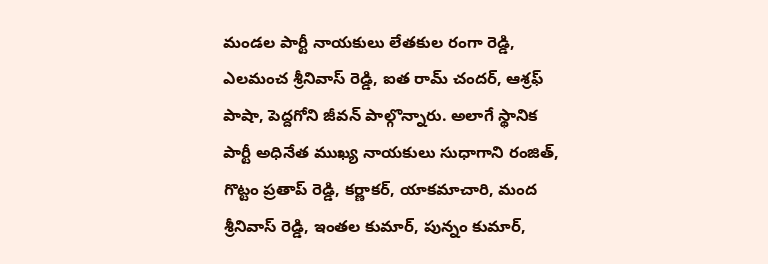మండల పార్టీ నాయకులు లేతకుల రంగా రెడ్డి, ఎలమంచ శ్రీనివాస్ రెడ్డి, ఐత రామ్ చందర్, ఆశ్రఫ్ పాషా, పెద్దగోని జీవన్ పాల్గొన్నారు. అలాగే స్థానిక పార్టీ అధినేత ముఖ్య నాయకులు సుధాగాని రంజిత్, గొట్టం ప్రతాప్ రెడ్డి, కర్ణాకర్, యాకమాచారి, మంద శ్రీనివాస్ రెడ్డి, ఇంతల కుమార్, పున్నం కుమార్,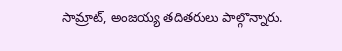సామ్రాట్, అంజయ్య తదితరులు పాల్గొన్నారు.